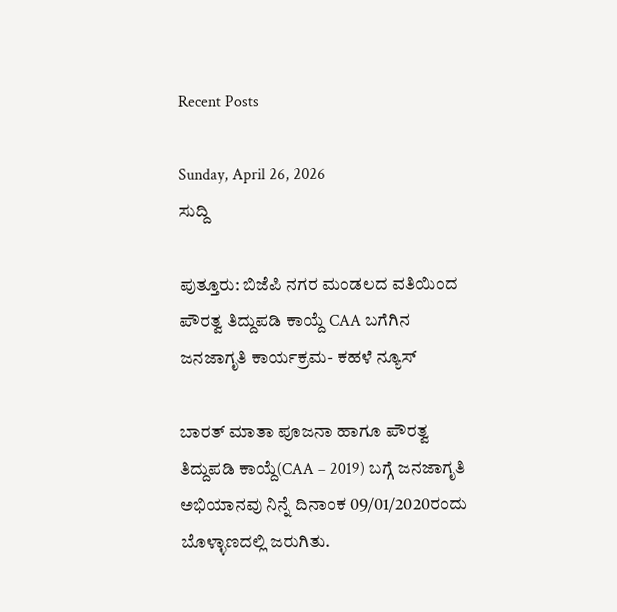Recent Posts

Sunday, April 26, 2026
ಸುದ್ದಿ

ಪುತ್ತೂರು: ಬಿಜೆಪಿ ನಗರ ಮಂಡಲದ ವತಿಯಿಂದ ಪೌರತ್ವ ತಿದ್ದುಪಡಿ ಕಾಯ್ದೆ CAA ಬಗೆಗಿನ ಜನಜಾಗೃತಿ ಕಾರ್ಯಕ್ರಮ- ಕಹಳೆ ನ್ಯೂಸ್

ಬಾರತ್ ಮಾತಾ ಪೂಜನಾ ಹಾಗೂ ಪೌರತ್ವ ತಿದ್ದುಪಡಿ ಕಾಯ್ದೆ(CAA – 2019) ಬಗ್ಗೆ ಜನಜಾಗೃತಿ ಅಭಿಯಾನವು ನಿನ್ನೆ ದಿನಾಂಕ 09/01/2020ರಂದು ಬೊಳ್ಳಾಣದಲ್ಲಿ ಜರುಗಿತು.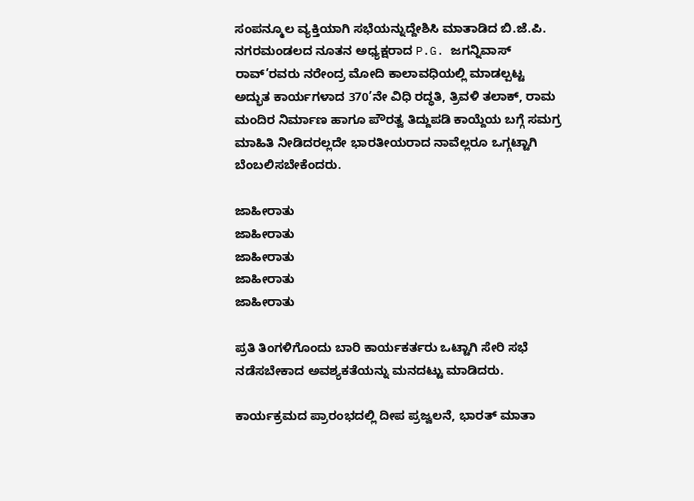ಸಂಪನ್ಮೂಲ ವ್ಯಕ್ತಿಯಾಗಿ ಸಭೆಯನ್ನುದ್ದೇಶಿಸಿ ಮಾತಾಡಿದ ಬಿ.ಜೆ.ಪಿ. ನಗರಮಂಡಲದ ನೂತನ ಅಧ್ಯಕ್ಷರಾದ P.G. ಜಗನ್ನಿವಾಸ್ ರಾವ್’ರವರು ನರೇಂದ್ರ ಮೋದಿ ಕಾಲಾವಧಿಯಲ್ಲಿ ಮಾಡಲ್ಪಟ್ಟ ಅದ್ಭುತ ಕಾರ್ಯಗಳಾದ 370’ನೇ ವಿಧಿ ರದ್ಧತಿ, ತ್ರಿವಳಿ ತಲಾಕ್, ರಾಮ ಮಂದಿರ ನಿರ್ಮಾಣ ಹಾಗೂ ಪೌರತ್ವ ತಿದ್ದುಪಡಿ ಕಾಯ್ದೆಯ ಬಗ್ಗೆ ಸಮಗ್ರ ಮಾಹಿತಿ ನೀಡಿದರಲ್ಲದೇ ಭಾರತೀಯರಾದ ನಾವೆಲ್ಲರೂ ಒಗ್ಗಟ್ಟಾಗಿ ಬೆಂಬಲಿಸಬೇಕೆಂದರು.

ಜಾಹೀರಾತು
ಜಾಹೀರಾತು
ಜಾಹೀರಾತು
ಜಾಹೀರಾತು
ಜಾಹೀರಾತು

ಪ್ರತಿ ತಿಂಗಳಿಗೊಂದು ಬಾರಿ ಕಾರ್ಯಕರ್ತರು ಒಟ್ಟಾಗಿ ಸೇರಿ ಸಭೆ ನಡೆಸಬೇಕಾದ ಅವಶ್ಯಕತೆಯನ್ನು ಮನದಟ್ಟು ಮಾಡಿದರು.

ಕಾರ್ಯಕ್ರಮದ ಪ್ರಾರಂಭದಲ್ಲಿ ದೀಪ ಪ್ರಜ್ವಲನೆ, ಭಾರತ್ ಮಾತಾ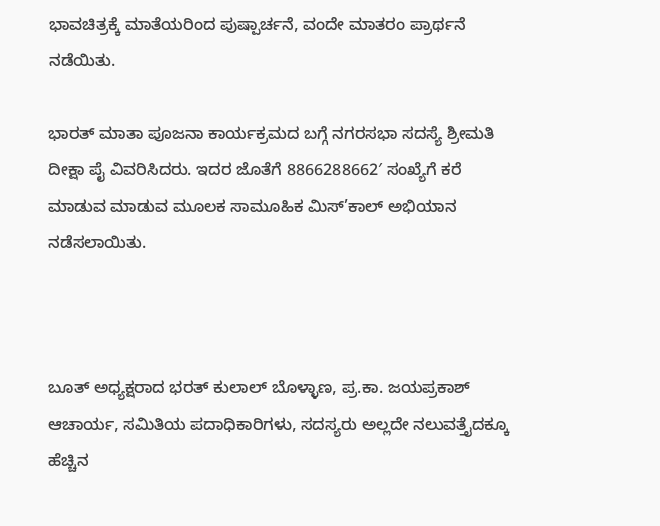ಭಾವಚಿತ್ರಕ್ಕೆ ಮಾತೆಯರಿಂದ ಪುಷ್ಪಾರ್ಚನೆ, ವಂದೇ ಮಾತರಂ ಪ್ರಾರ್ಥನೆ ನಡೆಯಿತು.

ಭಾರತ್ ಮಾತಾ ಪೂಜನಾ ಕಾರ್ಯಕ್ರಮದ ಬಗ್ಗೆ ನಗರಸಭಾ ಸದಸ್ಯೆ ಶ್ರೀಮತಿ ದೀಕ್ಷಾ ಪೈ ವಿವರಿಸಿದರು. ಇದರ ಜೊತೆಗೆ 8866288662′ ಸಂಖ್ಯೆಗೆ ಕರೆ ಮಾಡುವ ಮಾಡುವ ಮೂಲಕ ಸಾಮೂಹಿಕ ಮಿಸ್’ಕಾಲ್ ಅಭಿಯಾನ ನಡೆಸಲಾಯಿತು.



ಬೂತ್ ಅಧ್ಯಕ್ಷರಾದ ಭರತ್ ಕುಲಾಲ್ ಬೊಳ್ಳಾಣ, ಪ್ರ.ಕಾ. ಜಯಪ್ರಕಾಶ್ ಆಚಾರ್ಯ, ಸಮಿತಿಯ ಪದಾಧಿಕಾರಿಗಳು, ಸದಸ್ಯರು ಅಲ್ಲದೇ ನಲುವತ್ತೈದಕ್ಕೂ ಹೆಚ್ಚಿನ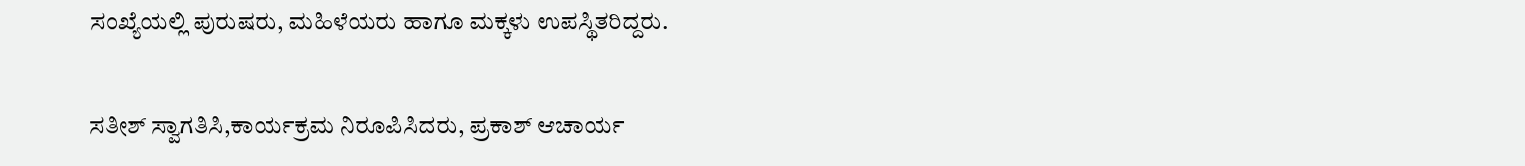ಸಂಖ್ಯೆಯಲ್ಲಿ ಪುರುಷರು, ಮಹಿಳೆಯರು ಹಾಗೂ ಮಕ್ಕಳು ಉಪಸ್ಥಿತರಿದ್ದರು.

ಸತೀಶ್ ಸ್ವಾಗತಿಸಿ,ಕಾರ್ಯಕ್ರಮ ನಿರೂಪಿಸಿದರು, ಪ್ರಕಾಶ್ ಆಚಾರ್ಯ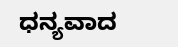ಧನ್ಯವಾದ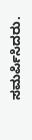ಸಮರ್ಪಿಸಿದರು.